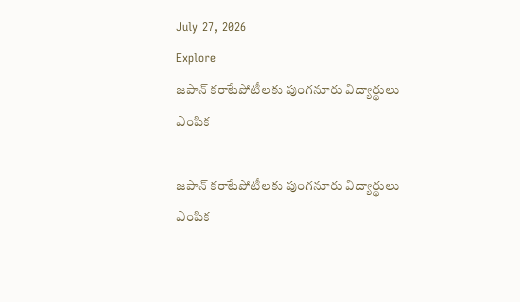July 27, 2026
Explore
జపాన్‌ కరాటేపోటీలకు పుంగనూరు విద్యార్థులు ఎంపిక

జపాన్‌ కరాటేపోటీలకు పుంగనూరు విద్యార్థులు ఎంపిక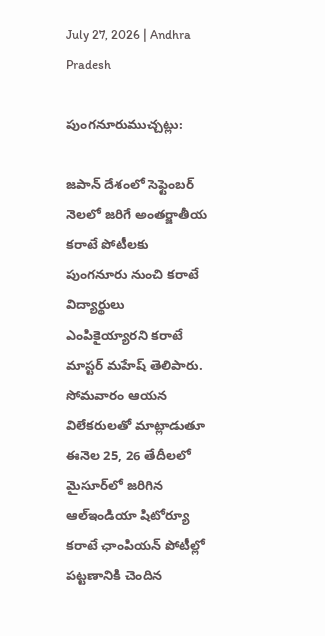July 27, 2026 | Andhra Pradesh

పుంగనూరుముచ్చట్లు:

జపాన్‌ దేశంలో సెఫ్టెంబర్‌ నెలలో జరిగే అంతర్జాతీయ కరాటే పోటీలకు పుంగనూరు నుంచి కరాటే విద్యార్థులు ఎంపికైయ్యారని కరాటే మాస్టర్‌ మహేష్‌ తెలిపారు. సోమవారం ఆయన విలేకరులతో మాట్లాడుతూ ఈనెల 25, 26 తేదీలలో మైసూర్‌లో జరిగిన ఆల్‌ఇండియా షిటోర్యూ కరాటే ఛాంపియన్‌ పోటీల్లో పట్టణానికి చెందిన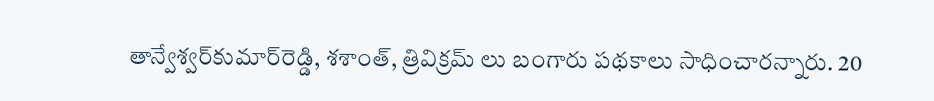తాన్వేశ్వర్‌కుమార్‌రెడ్డి, శశాంత్‌, త్రివిక్రమ్‌ లు బంగారు పథకాలు సాధించారన్నారు. 20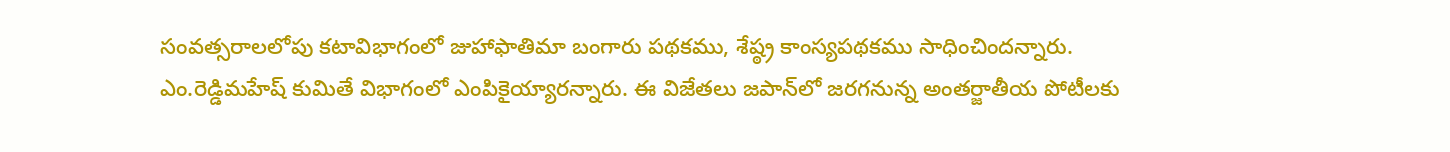సంవత్సరాలలోపు కటావిభాగంలో జుహాఫాతిమా బంగారు పథకము, శేష్ఠ్ర కాంస్యపథకము సాధించిందన్నారు. ఎం.రెడ్డిమహేష్‌ కుమితే విభాగంలో ఎంపికైయ్యారన్నారు. ఈ విజేతలు జపాన్‌లో జరగనున్న అంతర్జాతీయ పోటీలకు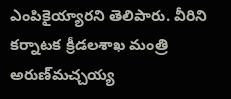ఎంపికైయ్యారని తెలిపారు. వీరిని కర్నాటక క్రీడలశాఖ మంత్రి అరుణ్‌మచ్చయ్య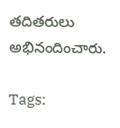తదితరులు అభినందించారు.

Tags: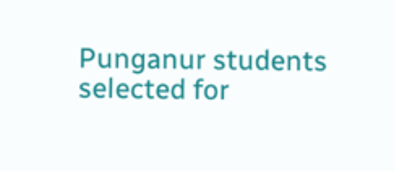Punganur students selected for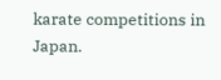karate competitions in Japan.